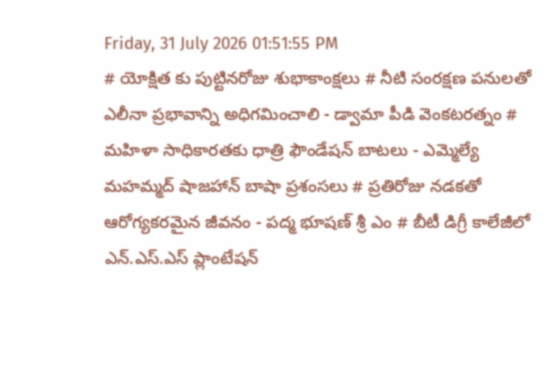Friday, 31 July 2026 01:51:55 PM
# యోక్షిత కు పుట్టినరోజు శుభాకాంక్షలు # నీటి సంరక్షణ పనులతో ఎలీనా ప్రభావాన్ని అధిగమించాలి - డ్వామా పీడి వెంకటరత్నం # మహిళా సాధికారతకు ధాత్రి ఫౌండేషన్ బాటలు - ఎమ్మెల్యే మహమ్మద్ షాజహాన్ బాషా ప్రశంసలు # ప్రతిరోజు నడకతో ఆరోగ్యకరమైన జీవనం - పద్మ భూషణ్ శ్రీ ఎం # బీటీ డిగ్రీ కాలేజీలో ఎన్.ఎస్.ఎస్ ప్లాంటేషన్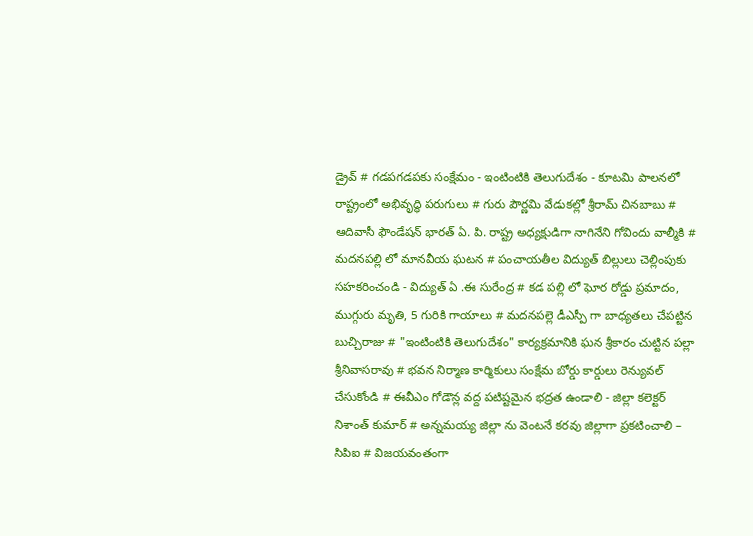డ్రైవ్ # గడపగడపకు సంక్షేమం - ఇంటింటికి తెలుగుదేశం - కూటమి పాలనలో రాష్ట్రంలో అభివృద్ధి పరుగులు # గురు పౌర్ణమి వేడుకల్లో శ్రీరామ్ చినబాబు # ఆదివాసీ ఫౌండేషన్ భారత్ ఏ. పి. రాష్ట్ర అధ్యక్షుడిగా నాగినేని గోవిందు వాల్మీకి # మదనపల్లి లో మానవీయ ఘటన # పంచాయతీల విద్యుత్ బిల్లులు చెల్లింపుకు సహకరించండి - విద్యుత్ ఏ .ఈ సురేంద్ర # కడ పల్లి లో ఘోర రోడ్డు ప్రమాదం, ముగ్గురు మృతి, 5 గురికి గాయాలు # మదనపల్లె డీఎస్పీ గా బాధ్యతలు చేపట్టిన బుచ్చిరాజు # "ఇంటింటికి తెలుగుదేశం" కార్యక్రమానికి ఘన శ్రీకారం చుట్టిన పల్లా శ్రీనివాసరావు # భవన నిర్మాణ కార్మికులు సంక్షేమ బోర్డు కార్డులు రెన్యువల్ చేసుకోండి # ఈవీఎం గోడౌన్ల వద్ద పటిష్టమైన భద్రత ఉండాలి - జిల్లా కలెక్టర్ నిశాంత్ కుమార్ # అన్నమయ్య జిల్లా ను వెంటనే కరవు జిల్లాగా ప్రకటించాలి – సిపిఐ # విజయవంతంగా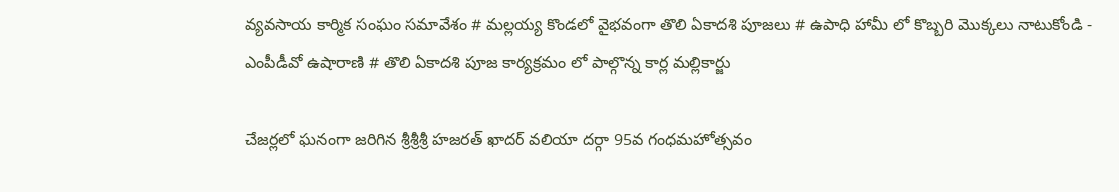వ్యవసాయ కార్మిక సంఘం సమావేశం # మల్లయ్య కొండలో వైభవంగా తొలి ఏకాదశి పూజలు # ఉపాధి హామీ లో కొబ్బరి మొక్కలు నాటుకోండి - ఎంపీడీవో ఉషారాణి # తొలి ఏకాదశి పూజ కార్యక్రమం లో పాల్గొన్న కార్ల మల్లికార్జు

చేజర్లలో ఘనంగా జరిగిన శ్రీశ్రీశ్రీ హజరత్ ఖాదర్ వలియా దర్గా 95వ గంధమహోత్సవం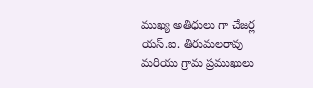ముఖ్య అతిధులు గా చేజర్ల యస్.ఐ. తిరుమలరావు మరియు గ్రామ ప్రముఖులు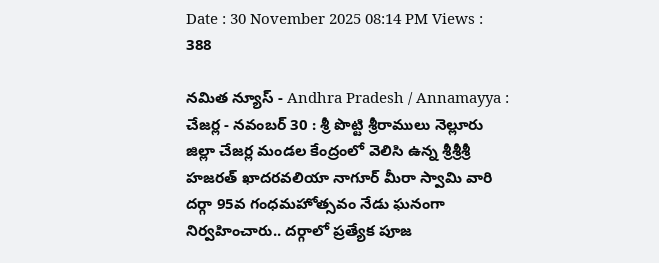Date : 30 November 2025 08:14 PM Views : 388

నమిత న్యూస్ - Andhra Pradesh / Annamayya : చేజర్ల - నవంబర్ 30 : శ్రీ పొట్టి శ్రీరాములు నెల్లూరు జిల్లా చేజర్ల మండల కేంద్రంలో వెలిసి ఉన్న శ్రీశ్రీశ్రీ హజరత్ ఖాదరవలియా నాగూర్ మీరా స్వామి వారి దర్గా 95వ గంధమహోత్సవం నేడు ఘనంగా నిర్వహించారు.. దర్గాలో ప్రత్యేక పూజ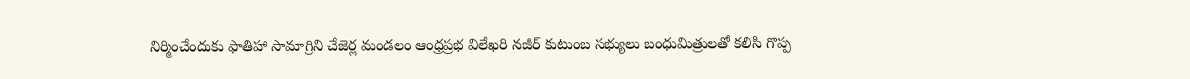నిర్మించేందుకు ఫాతిహా సామాగ్రిని చేజెర్ల మండలం ఆంధ్రప్రభ విలేఖరి నజీర్ కుటుంబ సభ్యులు బంధుమిత్రులతో కలిసి గొప్ప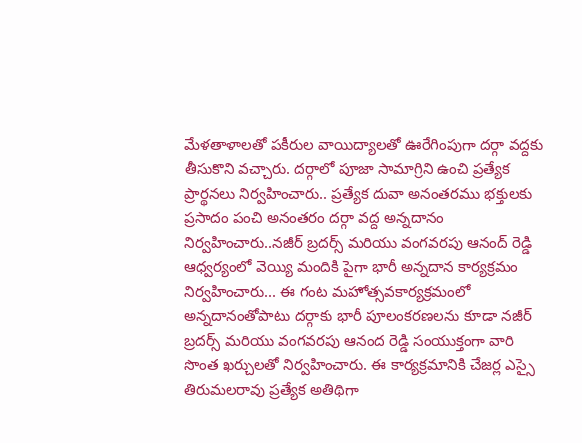మేళతాళాలతో పకీరుల వాయిద్యాలతో ఊరేగింపుగా దర్గా వద్దకు తీసుకొని వచ్చారు. దర్గాలో పూజా సామాగ్రిని ఉంచి ప్రత్యేక ప్రార్థనలు నిర్వహించారు.. ప్రత్యేక దువా అనంతరము భక్తులకు ప్రసాదం పంచి అనంతరం దర్గా వద్ద అన్నదానం నిర్వహించారు..నజీర్ బ్రదర్స్ మరియు వంగవరపు ఆనంద్ రెడ్డి ఆధ్వర్యంలో వెయ్యి మందికి పైగా భారీ అన్నదాన కార్యక్రమం నిర్వహించారు... ఈ గంట మహోత్సవకార్యక్రమంలో అన్నదానంతోపాటు దర్గాకు భారీ పూలంకరణలను కూడా నజీర్ బ్రదర్స్ మరియు వంగవరపు ఆనంద రెడ్డి సంయుక్తంగా వారి సొంత ఖర్చులతో నిర్వహించారు. ఈ కార్యక్రమానికి చేజర్ల ఎస్సై తిరుమలరావు ప్రత్యేక అతిథిగా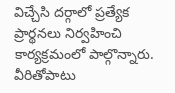విచ్చేసి దర్గాలో ప్రత్యేక ప్రార్థనలు నిర్వహించి కార్యక్రమంలో పాల్గొన్నారు. వీరితోపాటు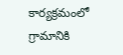కార్యక్రమంలో గ్రామానికి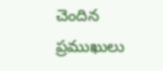చెందిన ప్రముఖులు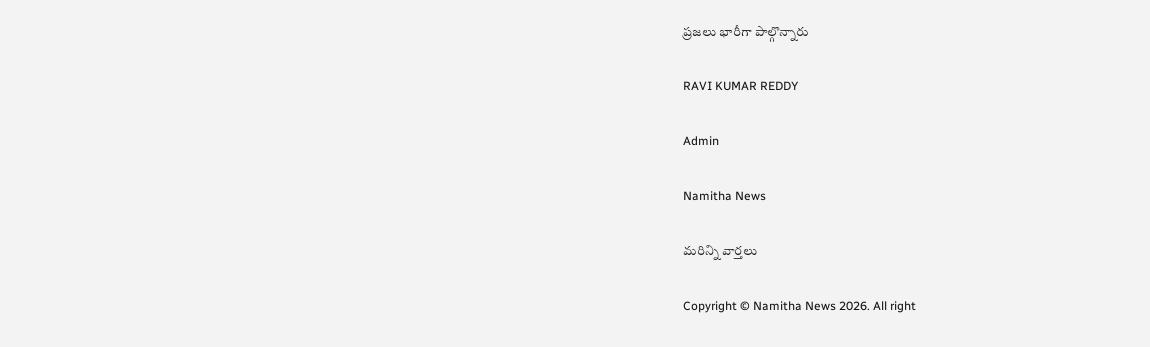ప్రజలు భారీగా పాల్గొన్నారు

RAVI KUMAR REDDY

Admin

Namitha News

మరిన్ని వార్తలు

Copyright © Namitha News 2026. All right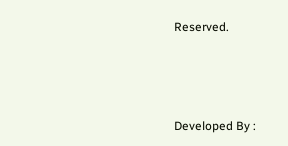Reserved.



Developed By :